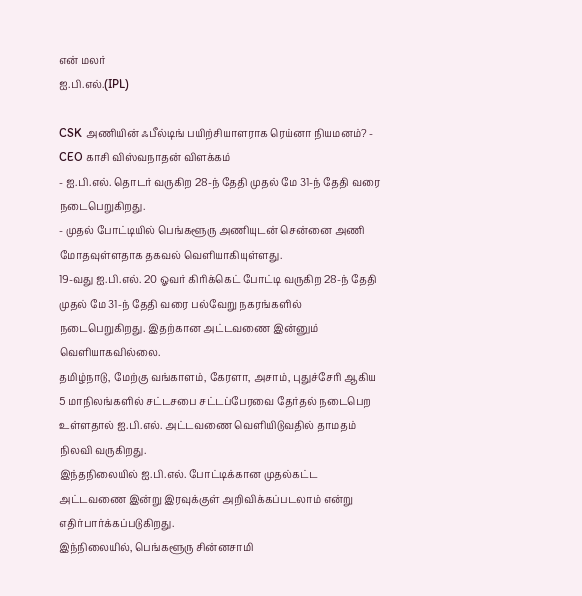என் மலர்
ஐ.பி.எல்.(IPL)

CSK அணியின் ஃபீல்டிங் பயிற்சியாளராக ரெய்னா நியமனம்? - CEO காசி விஸ்வநாதன் விளக்கம்
- ஐ.பி.எல். தொடர் வருகிற 28-ந் தேதி முதல் மே 31-ந் தேதி வரை நடைபெறுகிறது.
- முதல் போட்டியில் பெங்களூரு அணியுடன் சென்னை அணி மோதவுள்ளதாக தகவல் வெளியாகியுள்ளது.
19-வது ஐ.பி.எல். 20 ஓவர் கிரிக்கெட் போட்டி வருகிற 28-ந் தேதி முதல் மே 31-ந் தேதி வரை பல்வேறு நகரங்களில் நடைபெறுகிறது. இதற்கான அட்டவணை இன்னும் வெளியாகவில்லை.
தமிழ்நாடு, மேற்கு வங்காளம், கேரளா, அசாம், புதுச்சேரி ஆகிய 5 மாநிலங்களில் சட்டசபை சட்டப்பேரவை தேர்தல் நடைபெற உள்ளதால் ஐ.பி.எல். அட்டவணை வெளியிடுவதில் தாமதம் நிலவி வருகிறது.
இந்தநிலையில் ஐ.பி.எல். போட்டிக்கான முதல்கட்ட அட்டவணை இன்று இரவுக்குள் அறிவிக்கப்படலாம் என்று எதிர்பார்க்கப்படுகிறது.
இந்நிலையில், பெங்களூரு சின்னசாமி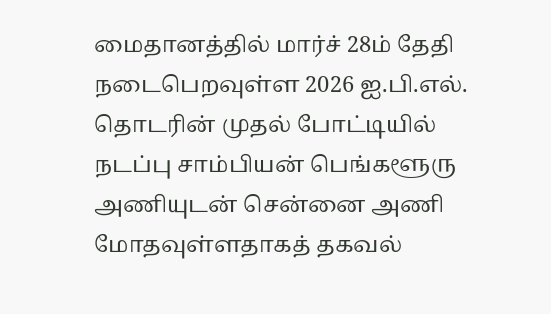மைதானத்தில் மார்ச் 28ம் தேதி நடைபெறவுள்ள 2026 ஐ.பி.எல். தொடரின் முதல் போட்டியில் நடப்பு சாம்பியன் பெங்களூரு அணியுடன் சென்னை அணி மோதவுள்ளதாகத் தகவல்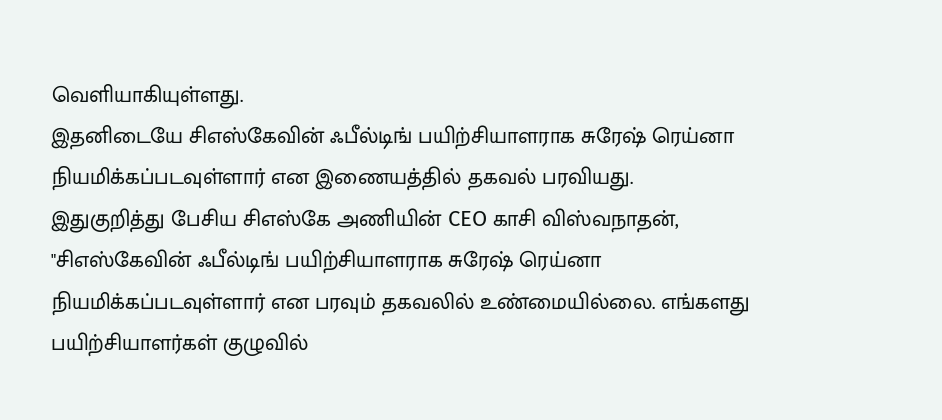வெளியாகியுள்ளது.
இதனிடையே சிஎஸ்கேவின் ஃபீல்டிங் பயிற்சியாளராக சுரேஷ் ரெய்னா நியமிக்கப்படவுள்ளார் என இணையத்தில் தகவல் பரவியது.
இதுகுறித்து பேசிய சிஎஸ்கே அணியின் CEO காசி விஸ்வநாதன், "சிஎஸ்கேவின் ஃபீல்டிங் பயிற்சியாளராக சுரேஷ் ரெய்னா நியமிக்கப்படவுள்ளார் என பரவும் தகவலில் உண்மையில்லை. எங்களது பயிற்சியாளர்கள் குழுவில்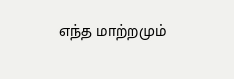எந்த மாற்றமும்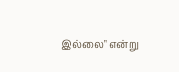இல்லை" என்று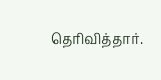தெரிவித்தார்.